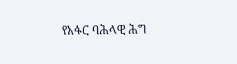የአፋር ባሕላዊ ሕግ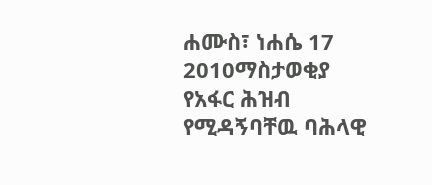ሐሙስ፣ ነሐሴ 17 2010ማስታወቂያ
የአፋር ሕዝብ የሚዳኝባቸዉ ባሕላዊ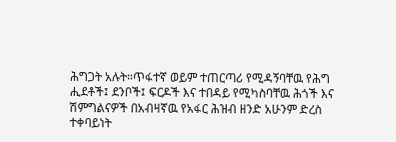ሕግጋት አሉት።ጥፋተኛ ወይም ተጠርጣሪ የሚዳኝባቸዉ የሕግ ሒደቶች፤ ደንቦች፤ ፍርዶች እና ተበዳይ የሚካስባቸዉ ሕጎች እና ሽምግልናዎች በአብዛኛዉ የአፋር ሕዝብ ዘንድ አሁንም ድረስ ተቀባይነት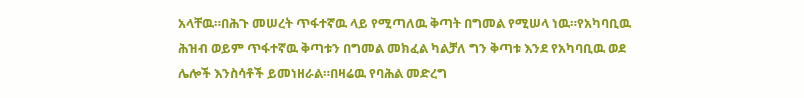አላቸዉ።በሕጉ መሠረት ጥፋተኛዉ ላይ የሚጣለዉ ቅጣት በግመል የሚሠላ ነዉ።የአካባቢዉ ሕዝብ ወይም ጥፋተኛዉ ቅጣቱን በግመል መክፈል ካልቻለ ግን ቅጣቱ እንደ የአካባቢዉ ወደ ሌሎች እንስሳቶች ይመነዘራል።በዛሬዉ የባሕል መድረግ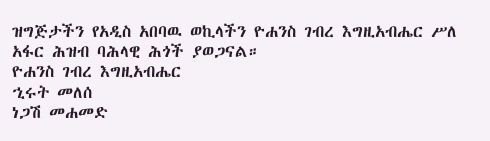ዝግጅታችን የአዲስ አበባዉ ወኪላችን ዮሐንስ ገብረ እግዚአብሔር ሥለ አፋር ሕዝብ ባሕላዊ ሕጎች ያወጋናል።
ዮሐንስ ገብረ እግዚአብሔር
ኂሩት መለሰ
ነጋሽ መሐመድ